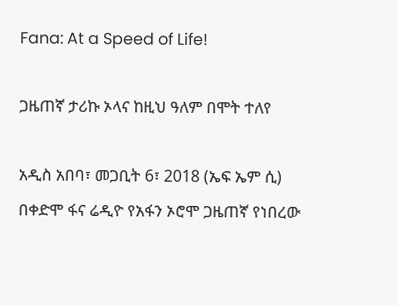Fana: At a Speed of Life!

ጋዜጠኛ ታሪኩ ኦላና ከዚህ ዓለም በሞት ተለየ

አዲስ አበባ፣ መጋቢት 6፣ 2018 (ኤፍ ኤም ሲ) በቀድሞ ፋና ሬዲዮ የአፋን ኦሮሞ ጋዜጠኛ የነበረው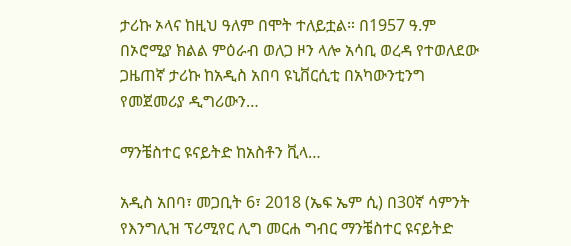ታሪኩ ኦላና ከዚህ ዓለም በሞት ተለይቷል። በ1957 ዓ.ም በኦሮሚያ ክልል ምዕራብ ወለጋ ዞን ላሎ አሳቢ ወረዳ የተወለደው ጋዜጠኛ ታሪኩ ከአዲስ አበባ ዩኒቨርሲቲ በአካውንቲንግ የመጀመሪያ ዲግሪውን…

ማንቼስተር ዩናይትድ ከአስቶን ቪላ…

አዲስ አበባ፣ መጋቢት 6፣ 2018 (ኤፍ ኤም ሲ) በ30ኛ ሳምንት የእንግሊዝ ፕሪሚየር ሊግ መርሐ ግብር ማንቼስተር ዩናይትድ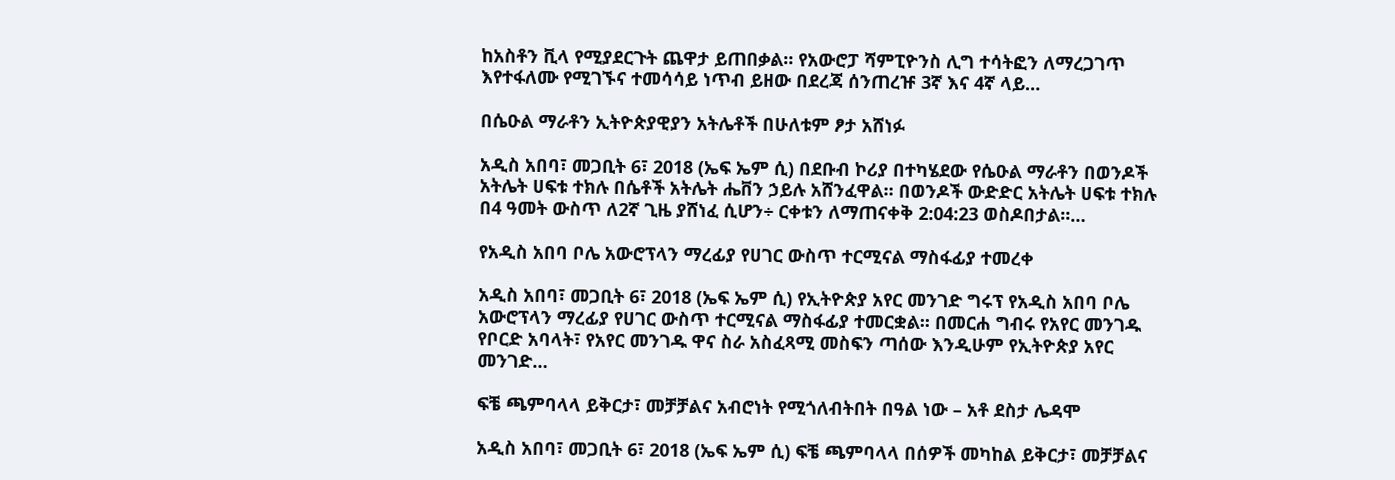ከአስቶን ቪላ የሚያደርጉት ጨዋታ ይጠበቃል። የአውሮፓ ሻምፒዮንስ ሊግ ተሳትፎን ለማረጋገጥ እየተፋለሙ የሚገኙና ተመሳሳይ ነጥብ ይዘው በደረጃ ሰንጠረዡ 3ኛ እና 4ኛ ላይ…

በሴዑል ማራቶን ኢትዮጵያዊያን አትሌቶች በሁለቱም ፆታ አሸነፉ

አዲስ አበባ፣ መጋቢት 6፣ 2018 (ኤፍ ኤም ሲ) በደቡብ ኮሪያ በተካሄደው የሴዑል ማራቶን በወንዶች አትሌት ሀፍቱ ተክሉ በሴቶች አትሌት ሔቨን ኃይሉ አሸንፈዋል። በወንዶች ውድድር አትሌት ሀፍቱ ተክሉ በ4 ዓመት ውስጥ ለ2ኛ ጊዜ ያሸነፈ ሲሆን÷ ርቀቱን ለማጠናቀቅ 2:04:23 ወስዶበታል።…

የአዲስ አበባ ቦሌ አውሮፕላን ማረፊያ የሀገር ውስጥ ተርሚናል ማስፋፊያ ተመረቀ

አዲስ አበባ፣ መጋቢት 6፣ 2018 (ኤፍ ኤም ሲ) የኢትዮጵያ አየር መንገድ ግሩፕ የአዲስ አበባ ቦሌ አውሮፕላን ማረፊያ የሀገር ውስጥ ተርሚናል ማስፋፊያ ተመርቋል፡፡ በመርሐ ግብሩ የአየር መንገዱ የቦርድ አባላት፣ የአየር መንገዱ ዋና ስራ አስፈጻሚ መስፍን ጣሰው እንዲሁም የኢትዮጵያ አየር መንገድ…

ፍቼ ጫምባላላ ይቅርታ፣ መቻቻልና አብሮነት የሚጎለብትበት በዓል ነው – አቶ ደስታ ሌዳሞ

አዲስ አበባ፣ መጋቢት 6፣ 2018 (ኤፍ ኤም ሲ) ፍቼ ጫምባላላ በሰዎች መካከል ይቅርታ፣ መቻቻልና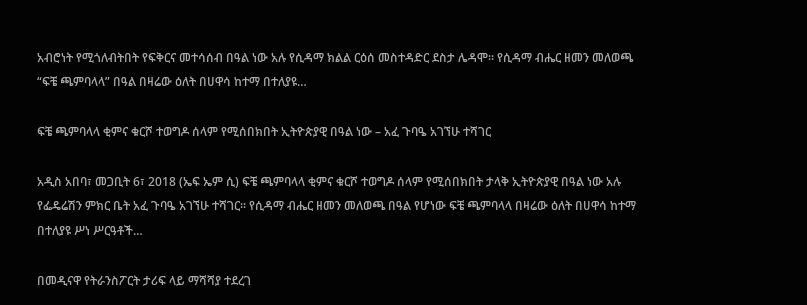አብሮነት የሚጎለብትበት የፍቅርና መተሳሰብ በዓል ነው አሉ የሲዳማ ክልል ርዕሰ መስተዳድር ደስታ ሌዳሞ። የሲዳማ ብሔር ዘመን መለወጫ “ፍቼ ጫምባላላ” በዓል በዛሬው ዕለት በሀዋሳ ከተማ በተለያዩ…

ፍቼ ጫምባላላ ቂምና ቁርሾ ተወግዶ ሰላም የሚሰበክበት ኢትዮጵያዊ በዓል ነው – አፈ ጉባዔ አገኘሁ ተሻገር

አዲስ አበባ፣ መጋቢት 6፣ 2018 (ኤፍ ኤም ሲ) ፍቼ ጫምባላላ ቂምና ቁርሾ ተወግዶ ሰላም የሚሰበክበት ታላቅ ኢትዮጵያዊ በዓል ነው አሉ የፌዴሬሽን ምክር ቤት አፈ ጉባዔ አገኘሁ ተሻገር። የሲዳማ ብሔር ዘመን መለወጫ በዓል የሆነው ፍቼ ጫምባላላ በዛሬው ዕለት በሀዋሳ ከተማ በተለያዩ ሥነ ሥርዓቶች…

በመዲናዋ የትራንስፖርት ታሪፍ ላይ ማሻሻያ ተደረገ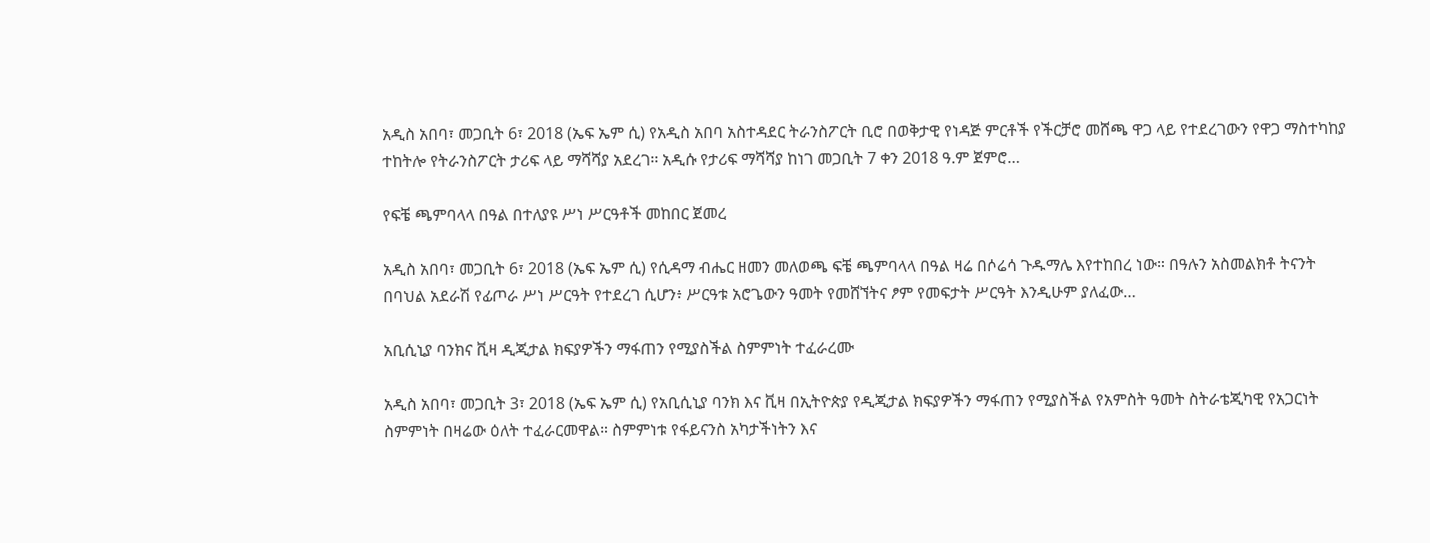አዲስ አበባ፣ መጋቢት 6፣ 2018 (ኤፍ ኤም ሲ) የአዲስ አበባ አስተዳደር ትራንስፖርት ቢሮ በወቅታዊ የነዳጅ ምርቶች የችርቻሮ መሸጫ ዋጋ ላይ የተደረገውን የዋጋ ማስተካከያ ተከትሎ የትራንስፖርት ታሪፍ ላይ ማሻሻያ አደረገ፡፡ አዲሱ የታሪፍ ማሻሻያ ከነገ መጋቢት 7 ቀን 2018 ዓ.ም ጀምሮ…

የፍቼ ጫምባላላ በዓል በተለያዩ ሥነ ሥርዓቶች መከበር ጀመረ

አዲስ አበባ፣ መጋቢት 6፣ 2018 (ኤፍ ኤም ሲ) የሲዳማ ብሔር ዘመን መለወጫ ፍቼ ጫምባላላ በዓል ዛሬ በሶሬሳ ጉዱማሌ እየተከበረ ነው። በዓሉን አስመልክቶ ትናንት በባህል አደራሽ የፊጦራ ሥነ ሥርዓት የተደረገ ሲሆን፥ ሥርዓቱ አሮጌውን ዓመት የመሸኘትና ፆም የመፍታት ሥርዓት እንዲሁም ያለፈው…

አቢሲኒያ ባንክና ቪዛ ዲጂታል ክፍያዎችን ማፋጠን የሚያስችል ስምምነት ተፈራረሙ

አዲስ አበባ፣ መጋቢት 3፣ 2018 (ኤፍ ኤም ሲ) የአቢሲኒያ ባንክ እና ቪዛ በኢትዮጵያ የዲጂታል ክፍያዎችን ማፋጠን የሚያስችል የአምስት ዓመት ስትራቴጂካዊ የአጋርነት ስምምነት በዛሬው ዕለት ተፈራርመዋል። ስምምነቱ የፋይናንስ አካታችነትን እና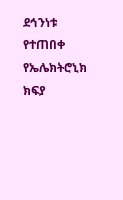ደኅንነቱ የተጠበቀ የኤሌክትሮኒክ ክፍያ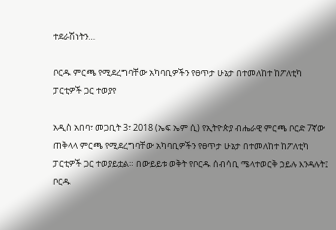ተደራሽነትን…

ቦርዱ ምርጫ የሚደረግባቸው አካባቢዎችን የፀጥታ ሁኔታ በተመለከተ ከፖለቲካ ፓርቲዎች ጋር ተወያየ

አዲስ አበባ፣ መጋቢት 3፣ 2018 (ኤፍ ኤም ሲ) የኢትዮጵያ ብሔራዊ ምርጫ ቦርድ 7ኛው ጠቅላላ ምርጫ የሚደረግባቸው አካባቢዎችን የፀጥታ ሁኔታ በተመለከተ ከፖለቲካ ፓርቲዎች ጋር ተወያይቷል። በውይይቱ ወቅት የቦርዱ ሰብሳቢ ሜላተወርቅ ኃይሉ እንዳሉት፤ ቦርዱ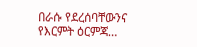በራሱ የደረሰባቸውንና የእርምት ዕርምጃ…